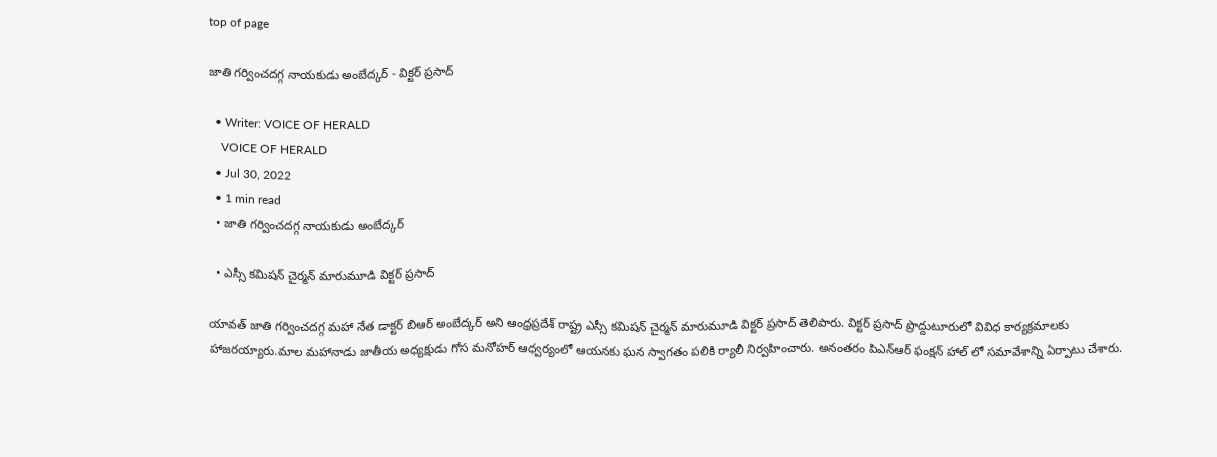top of page

జాతి గర్వించదగ్గ నాయకుడు అంబేద్కర్ - విక్టర్ ప్రసాద్

  • Writer: VOICE OF HERALD
    VOICE OF HERALD
  • Jul 30, 2022
  • 1 min read
  • జాతి గర్వించదగ్గ నాయకుడు అంబేద్కర్

  • ఎస్సీ కమిషన్ చైర్మన్ మారుమూడి విక్టర్ ప్రసాద్

యావత్ జాతి గర్వించదగ్గ మహా నేత డాక్టర్ బిఆర్ అంబేద్కర్ అని ఆంధ్రప్రదేశ్ రాష్ట్ర ఎస్సీ కమిషన్ చైర్మన్ మారుమూడి విక్టర్ ప్రసాద్ తెలిపారు. విక్టర్ ప్రసాద్ ప్రొద్దుటూరులో వివిధ కార్యక్రమాలకు హాజరయ్యారు.మాల మహానాడు జాతీయ అధ్యక్షుడు గోస మనోహర్ ఆధ్వర్యంలో ఆయనకు ఘన స్వాగతం పలికి ర్యాలీ నిర్వహించారు. అనంతరం పిఎన్ఆర్ ఫంక్షన్ హాల్ లో సమావేశాన్ని ఏర్పాటు చేశారు.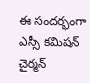ఈ సందర్భంగా ఎస్సీ కమిషన్ చైర్మన్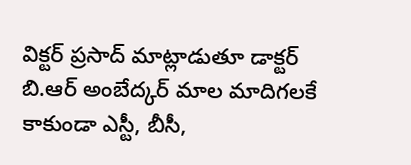విక్టర్ ప్రసాద్ మాట్లాడుతూ డాక్టర్ బి.ఆర్ అంబేద్కర్ మాల మాదిగలకే కాకుండా ఎస్టీ, బీసీ,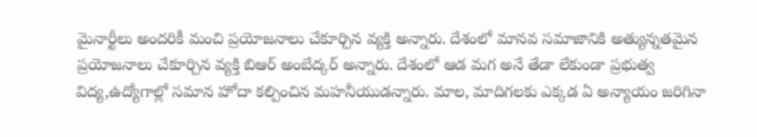మైనార్టీలు అందరికీ మంచి ప్రయోజనాలు చేకూర్చిన వ్యక్తి అన్నారు. దేశంలో మానవ సమాజానికి అత్యున్నతమైన ప్రయోజనాలు చేకూర్చిన వ్యక్తి బిఆర్ అంబేద్కర్ అన్నారు. దేశంలో ఆడ మగ అనే తేడా లేకుండా ప్రభుత్వ విద్య,ఉద్యోగాల్లో సమాన హోదా కల్పించిన మహనీయుడన్నారు. మాల, మాదిగలకు ఎక్కడ ఏ అన్యాయం జరిగినా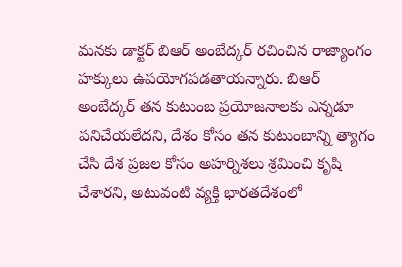మనకు డాక్టర్ బిఆర్ అంబేద్కర్ రచించిన రాజ్యాంగం హక్కులు ఉపయోగపడతాయన్నారు. బిఆర్ అంబేద్కర్ తన కుటుంబ ప్రయోజనాలకు ఎన్నడూ పనిచేయలేదని, దేశం కోసం తన కుటుంబాన్ని త్యాగం చేసి దేశ ప్రజల కోసం అహర్నిశలు శ్రమించి కృషి చేశారని, అటువంటి వ్యక్తి భారతదేశంలో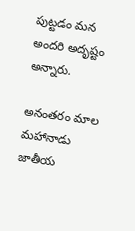పుట్టడం మన అందరి అదృష్టం అన్నారు.

అనంతరం మాల మహానాడు జాతీయ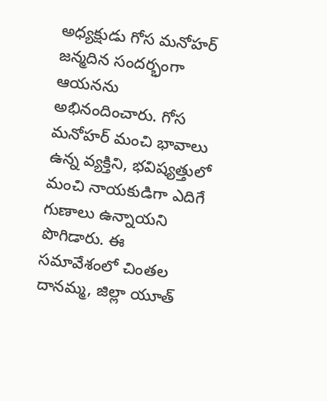అధ్యక్షుడు గోస మనోహర్ జన్మదిన సందర్భంగా ఆయనను అభినందించారు. గోస మనోహర్ మంచి భావాలు ఉన్న వ్యక్తిని, భవిష్యత్తులో మంచి నాయకుడిగా ఎదిగే గుణాలు ఉన్నాయని పొగిడారు. ఈ సమావేశంలో చింతల దానమ్మ, జిల్లా యూత్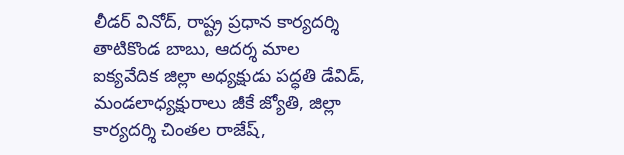లీడర్ వినోద్, రాష్ట్ర ప్రధాన కార్యదర్శి తాటికొండ బాబు, ఆదర్శ మాల ఐక్యవేదిక జిల్లా అధ్యక్షుడు పద్ధతి డేవిడ్, మండలాధ్యక్షురాలు జీకే జ్యోతి, జిల్లా కార్యదర్శి చింతల రాజేష్,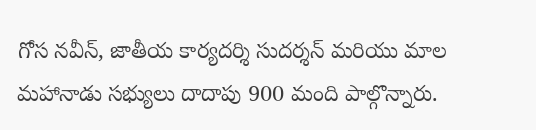గోస నవీన్, జాతీయ కార్యదర్శి సుదర్శన్ మరియు మాల మహానాడు సభ్యులు దాదాపు 900 మంది పాల్గొన్నారు.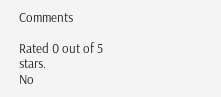Comments

Rated 0 out of 5 stars.
No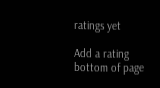ratings yet

Add a rating
bottom of page